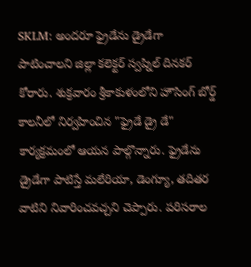SKLM: అందరూ ఫ్రైడేను డ్రైడేగా పాటించాలని జిల్లా కలెక్టర్ స్వప్నిల్ దినకర్ కోరారు. శుక్రవారం శ్రీకాకుళంలోని హౌసింగ్ బోర్డ్ కాలనీలో నిర్వహించిన "ఫ్రైడే డ్రై డే" కార్యక్రమంలో ఆయన పాల్గొన్నారు. ఫ్రైడేను డ్రైడేగా పాటిస్తే మలేరియా, డెంగ్యూ, తదితర వాటిని నివారించవచ్చని చెప్పారు. పరిసరాల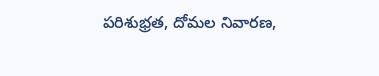పరిశుభ్రత, దోమల నివారణ,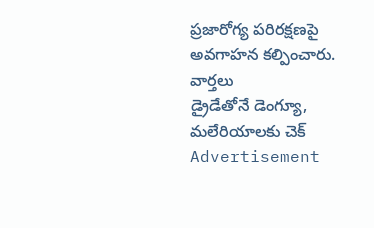ప్రజారోగ్య పరిరక్షణపై అవగాహన కల్పించారు.
వార్తలు
డ్రైడేతోనే డెంగ్యూ, మలేరియాలకు చెక్
Advertisement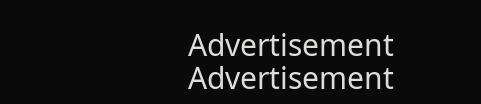Advertisement
Advertisement